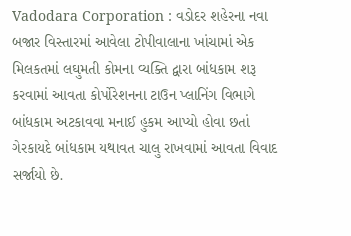Vadodara Corporation : વડોદર શહેરના નવા બજાર વિસ્તારમાં આવેલા ટોપીવાલાના ખાંચામાં એક મિલકતમાં લઘુમતી કોમના વ્યક્તિ દ્વારા બાંધકામ શરૂ કરવામાં આવતા કોર્પોરેશનના ટાઉન પ્લાનિંગ વિભાગે બાંધકામ અટકાવવા મનાઈ હુકમ આપ્યો હોવા છતાં ગેરકાયદે બાંધકામ યથાવત ચાલુ રાખવામાં આવતા વિવાદ સર્જાયો છે.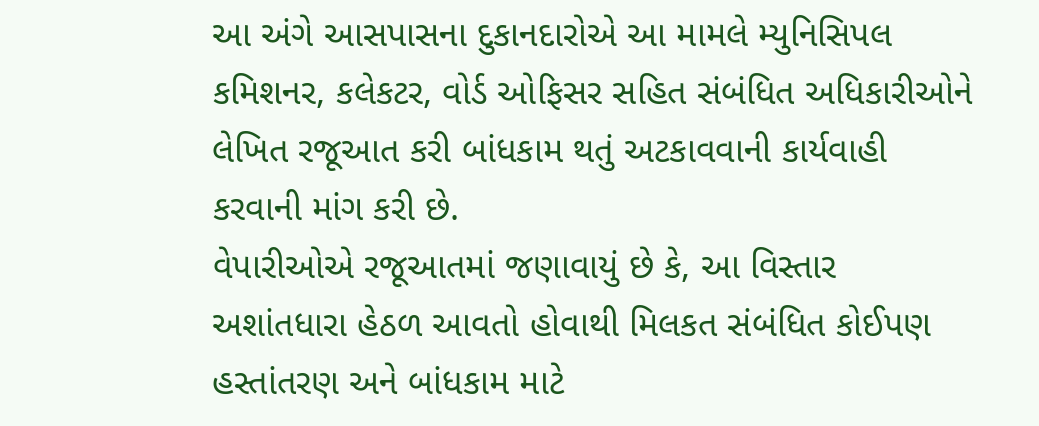આ અંગે આસપાસના દુકાનદારોએ આ મામલે મ્યુનિસિપલ કમિશનર, કલેકટર, વોર્ડ ઓફિસર સહિત સંબંધિત અધિકારીઓને લેખિત રજૂઆત કરી બાંધકામ થતું અટકાવવાની કાર્યવાહી કરવાની માંગ કરી છે.
વેપારીઓએ રજૂઆતમાં જણાવાયું છે કે, આ વિસ્તાર અશાંતધારા હેઠળ આવતો હોવાથી મિલકત સંબંધિત કોઈપણ હસ્તાંતરણ અને બાંધકામ માટે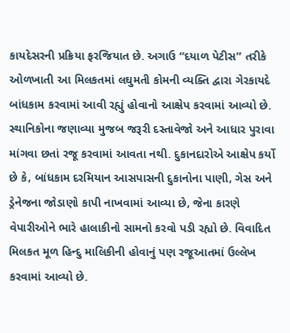કાયદેસરની પ્રક્રિયા ફરજિયાત છે. અગાઉ “દયાળ પેટીસ” તરીકે ઓળખાતી આ મિલકતમાં લઘુમતી કોમની વ્યક્તિ દ્વારા ગેરકાયદે બાંધકામ કરવામાં આવી રહ્યું હોવાનો આક્ષેપ કરવામાં આવ્યો છે. સ્થાનિકોના જણાવ્યા મુજબ જરૂરી દસ્તાવેજો અને આધાર પુરાવા માંગવા છતાં રજૂ કરવામાં આવતા નથી. દુકાનદારોએ આક્ષેપ કર્યો છે કે, બાંધકામ દરમિયાન આસપાસની દુકાનોના પાણી, ગેસ અને ડ્રેનેજના જોડાણો કાપી નાખવામાં આવ્યા છે, જેના કારણે વેપારીઓને ભારે હાલાકીનો સામનો કરવો પડી રહ્યો છે. વિવાદિત મિલકત મૂળ હિન્દુ માલિકીની હોવાનું પણ રજૂઆતમાં ઉલ્લેખ કરવામાં આવ્યો છે.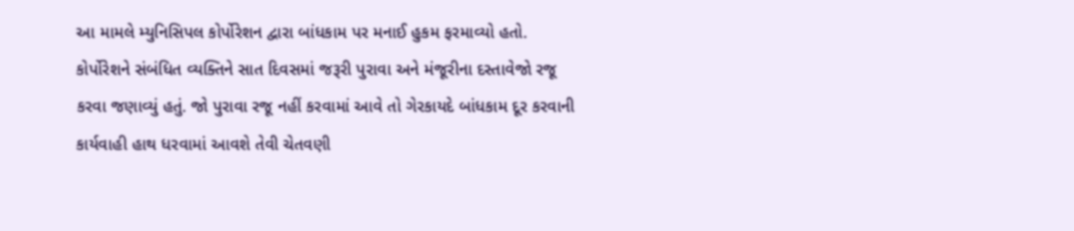આ મામલે મ્યુનિસિપલ કોર્પોરેશન દ્વારા બાંધકામ પર મનાઈ હુકમ ફરમાવ્યો હતો. કોર્પોરેશને સંબંધિત વ્યક્તિને સાત દિવસમાં જરૂરી પુરાવા અને મંજૂરીના દસ્તાવેજો રજૂ કરવા જણાવ્યું હતું. જો પુરાવા રજૂ નહીં કરવામાં આવે તો ગેરકાયદે બાંધકામ દૂર કરવાની કાર્યવાહી હાથ ધરવામાં આવશે તેવી ચેતવણી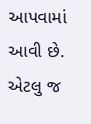આપવામાં આવી છે.
એટલુ જ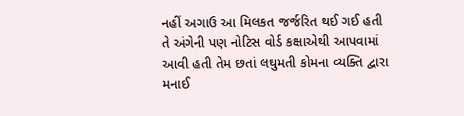નહીં અગાઉ આ મિલકત જર્જરિત થઈ ગઈ હતી તે અંગેની પણ નોટિસ વોર્ડ કક્ષાએથી આપવામાં આવી હતી તેમ છતાં લઘુમતી કોમના વ્યક્તિ દ્વારા મનાઈ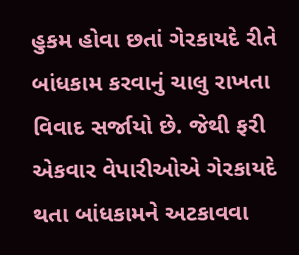હુકમ હોવા છતાં ગેરકાયદે રીતે બાંધકામ કરવાનું ચાલુ રાખતા વિવાદ સર્જાયો છે. જેથી ફરી એકવાર વેપારીઓએ ગેરકાયદે થતા બાંધકામને અટકાવવા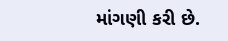માંગણી કરી છે.